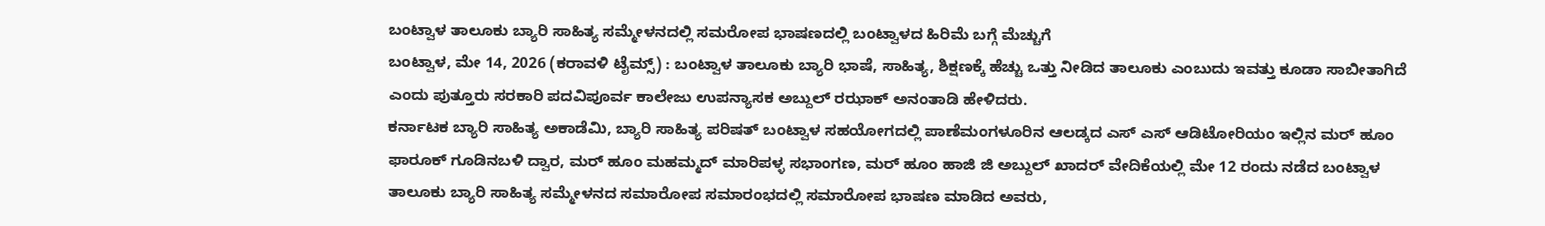ಬಂಟ್ವಾಳ ತಾಲೂಕು ಬ್ಯಾರಿ ಸಾಹಿತ್ಯ ಸಮ್ಮೇಳನದಲ್ಲಿ ಸಮರೋಪ ಭಾಷಣದಲ್ಲಿ ಬಂಟ್ವಾಳದ ಹಿರಿಮೆ ಬಗ್ಗೆ ಮೆಚ್ಚುಗೆ
ಬಂಟ್ವಾಳ, ಮೇ 14, 2026 (ಕರಾವಳಿ ಟೈಮ್ಸ್) : ಬಂಟ್ವಾಳ ತಾಲೂಕು ಬ್ಯಾರಿ ಭಾಷೆ, ಸಾಹಿತ್ಯ, ಶಿಕ್ಷಣಕ್ಕೆ ಹೆಚ್ಚು ಒತ್ತು ನೀಡಿದ ತಾಲೂಕು ಎಂಬುದು ಇವತ್ತು ಕೂಡಾ ಸಾಬೀತಾಗಿದೆ ಎಂದು ಪುತ್ತೂರು ಸರಕಾರಿ ಪದವಿಪೂರ್ವ ಕಾಲೇಜು ಉಪನ್ಯಾಸಕ ಅಬ್ದುಲ್ ರಝಾಕ್ ಅನಂತಾಡಿ ಹೇಳಿದರು.
ಕರ್ನಾಟಕ ಬ್ಯಾರಿ ಸಾಹಿತ್ಯ ಅಕಾಡೆಮಿ, ಬ್ಯಾರಿ ಸಾಹಿತ್ಯ ಪರಿಷತ್ ಬಂಟ್ವಾಳ ಸಹಯೋಗದಲ್ಲಿ ಪಾಣೆಮಂಗಳೂರಿನ ಆಲಡ್ಕದ ಎಸ್ ಎಸ್ ಆಡಿಟೋರಿಯಂ ಇಲ್ಲಿನ ಮರ್ ಹೂಂ ಫಾರೂಕ್ ಗೂಡಿನಬಳಿ ದ್ವಾರ, ಮರ್ ಹೂಂ ಮಹಮ್ಮದ್ ಮಾರಿಪಳ್ಳ ಸಭಾಂಗಣ, ಮರ್ ಹೂಂ ಹಾಜಿ ಜಿ ಅಬ್ದುಲ್ ಖಾದರ್ ವೇದಿಕೆಯಲ್ಲಿ ಮೇ 12 ರಂದು ನಡೆದ ಬಂಟ್ವಾಳ ತಾಲೂಕು ಬ್ಯಾರಿ ಸಾಹಿತ್ಯ ಸಮ್ಮೇಳನದ ಸಮಾರೋಪ ಸಮಾರಂಭದಲ್ಲಿ ಸಮಾರೋಪ ಭಾಷಣ ಮಾಡಿದ ಅವರು,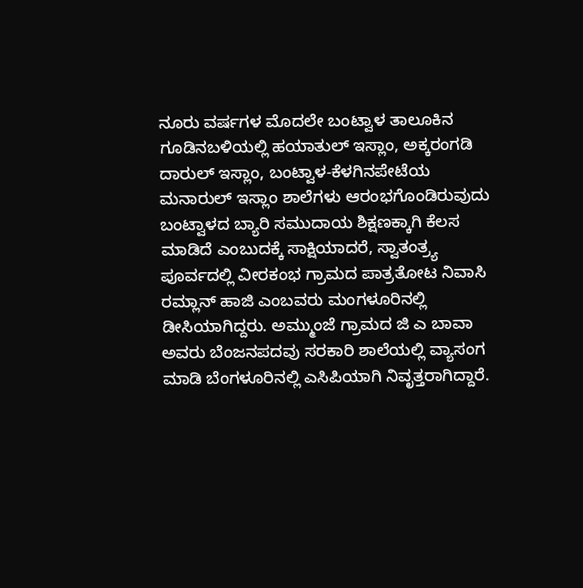ನೂರು ವರ್ಷಗಳ ಮೊದಲೇ ಬಂಟ್ವಾಳ ತಾಲೂಕಿನ ಗೂಡಿನಬಳಿಯಲ್ಲಿ ಹಯಾತುಲ್ ಇಸ್ಲಾಂ, ಅಕ್ಕರಂಗಡಿ ದಾರುಲ್ ಇಸ್ಲಾಂ, ಬಂಟ್ವಾಳ-ಕೆಳಗಿನಪೇಟೆಯ ಮನಾರುಲ್ ಇಸ್ಲಾಂ ಶಾಲೆಗಳು ಆರಂಭಗೊಂಡಿರುವುದು ಬಂಟ್ವಾಳದ ಬ್ಯಾರಿ ಸಮುದಾಯ ಶಿಕ್ಷಣಕ್ಕಾಗಿ ಕೆಲಸ ಮಾಡಿದೆ ಎಂಬುದಕ್ಕೆ ಸಾಕ್ಷಿಯಾದರೆ, ಸ್ವಾತಂತ್ರ್ಯ ಪೂರ್ವದಲ್ಲಿ ವೀರಕಂಭ ಗ್ರಾಮದ ಪಾತ್ರತೋಟ ನಿವಾಸಿ ರಮ್ಲಾನ್ ಹಾಜಿ ಎಂಬವರು ಮಂಗಳೂರಿನಲ್ಲಿ ಡೀಸಿಯಾಗಿದ್ದರು. ಅಮ್ಮುಂಜೆ ಗ್ರಾಮದ ಜಿ ಎ ಬಾವಾ ಅವರು ಬೆಂಜನಪದವು ಸರಕಾರಿ ಶಾಲೆಯಲ್ಲಿ ವ್ಯಾಸಂಗ ಮಾಡಿ ಬೆಂಗಳೂರಿನಲ್ಲಿ ಎಸಿಪಿಯಾಗಿ ನಿವೃತ್ತರಾಗಿದ್ದಾರೆ.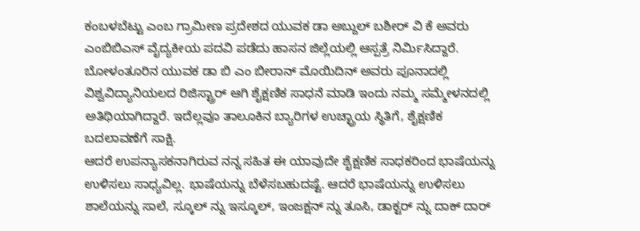ಕಂಬಳಬೆಟ್ಟು ಎಂಬ ಗ್ರಾಮೀಣ ಪ್ರದೇಶದ ಯುವಕ ಡಾ ಅಬ್ದುಲ್ ಬಶೀರ್ ವಿ ಕೆ ಅವರು ಎಂಬಿಬಿಎಸ್ ವೈದ್ಯಕೀಯ ಪದವಿ ಪಡೆದು ಹಾಸನ ಜಿಲ್ಲೆಯಲ್ಲಿ ಆಸ್ಪತ್ರೆ ನಿರ್ಮಿಸಿದ್ದಾರೆ. ಬೋಳಂತೂರಿನ ಯುವಕ ಡಾ ಬಿ ಎಂ ಬೀರಾನ್ ಮೊಯಿದಿನ್ ಅವರು ಪೂನಾದಲ್ಲಿ ವಿಶ್ವವಿದ್ಯಾನಿಯಲದ ರಿಜಿಸ್ಟ್ರಾರ್ ಆಗಿ ಶೈಕ್ಷಣಿಕ ಸಾಧನೆ ಮಾಡಿ ಇಂದು ನಮ್ಮ ಸಮ್ಮೇಳನದಲ್ಲಿ ಅತಿಥಿಯಾಗಿದ್ದಾರೆ. ಇದೆಲ್ಲವೂ ತಾಲೂಕಿನ ಬ್ಯಾರಿಗಳ ಉಚ್ಛ್ರಾಯ ಸ್ಥಿತಿಗೆ, ಶೈಕ್ಷಣಿಕ ಬದಲಾವಣೆಗೆ ಸಾಕ್ಷಿ.
ಆದರೆ ಉಪನ್ಯಾಸಕನಾಗಿರುವ ನನ್ನ ಸಹಿತ ಈ ಯಾವುದೇ ಶೈಕ್ಷಣಿಕ ಸಾಧಕರಿಂದ ಭಾಷೆಯನ್ನು ಉಳಿಸಲು ಸಾಧ್ಯವಿಲ್ಲ. ಭಾಷೆಯನ್ನು ಬೆಳೆಸಬಹುದಷ್ಟೆ. ಆದರೆ ಭಾಷೆಯನ್ನು ಉಳಿಸಲು ಶಾಲೆಯನ್ನು ಸಾಲೆ, ಸ್ಕೂಲ್ ನ್ನು ಇಸ್ಕೂಲ್, ಇಂಜಕ್ಷನ್ ನ್ನು ತೂಸಿ, ಡಾಕ್ಟರ್ ನ್ನು ದಾಕ್ ದಾರ್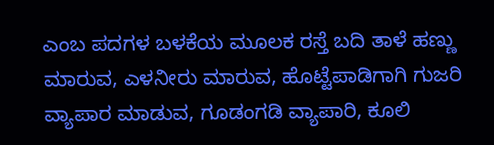ಎಂಬ ಪದಗಳ ಬಳಕೆಯ ಮೂಲಕ ರಸ್ತೆ ಬದಿ ತಾಳೆ ಹಣ್ಣು ಮಾರುವ, ಎಳನೀರು ಮಾರುವ, ಹೊಟ್ಟೆಪಾಡಿಗಾಗಿ ಗುಜರಿ ವ್ಯಾಪಾರ ಮಾಡುವ, ಗೂಡಂಗಡಿ ವ್ಯಾಪಾರಿ, ಕೂಲಿ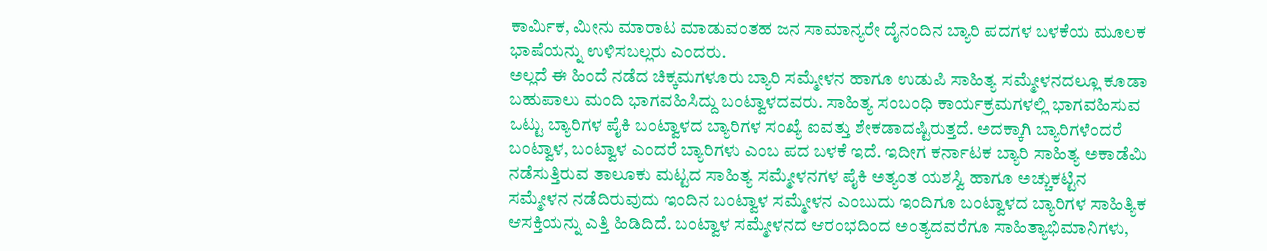ಕಾರ್ಮಿಕ, ಮೀನು ಮಾರಾಟ ಮಾಡುವಂತಹ ಜನ ಸಾಮಾನ್ಯರೇ ದೈನಂದಿನ ಬ್ಯಾರಿ ಪದಗಳ ಬಳಕೆಯ ಮೂಲಕ ಭಾಷೆಯನ್ನು ಉಳಿಸಬಲ್ಲರು ಎಂದರು.
ಅಲ್ಲದೆ ಈ ಹಿಂದೆ ನಡೆದ ಚಿಕ್ಕಮಗಳೂರು ಬ್ಯಾರಿ ಸಮ್ಮೇಳನ ಹಾಗೂ ಉಡುಪಿ ಸಾಹಿತ್ಯ ಸಮ್ಮೇಳನದಲ್ಲೂ ಕೂಡಾ ಬಹುಪಾಲು ಮಂದಿ ಭಾಗವಹಿಸಿದ್ದು ಬಂಟ್ವಾಳದವರು. ಸಾಹಿತ್ಯ ಸಂಬಂಧಿ ಕಾರ್ಯಕ್ರಮಗಳಲ್ಲಿ ಭಾಗವಹಿಸುವ ಒಟ್ಟು ಬ್ಯಾರಿಗಳ ಪೈಕಿ ಬಂಟ್ವಾಳದ ಬ್ಯಾರಿಗಳ ಸಂಖ್ಯೆ ಐವತ್ತು ಶೇಕಡಾದಷ್ಟಿರುತ್ತದೆ. ಅದಕ್ಕಾಗಿ ಬ್ಯಾರಿಗಳೆಂದರೆ ಬಂಟ್ವಾಳ, ಬಂಟ್ವಾಳ ಎಂದರೆ ಬ್ಯಾರಿಗಳು ಎಂಬ ಪದ ಬಳಕೆ ಇದೆ. ಇದೀಗ ಕರ್ನಾಟಕ ಬ್ಯಾರಿ ಸಾಹಿತ್ಯ ಅಕಾಡೆಮಿ ನಡೆಸುತ್ತಿರುವ ತಾಲೂಕು ಮಟ್ಟದ ಸಾಹಿತ್ಯ ಸಮ್ಮೇಳನಗಳ ಪೈಕಿ ಅತ್ಯಂತ ಯಶಸ್ವಿ ಹಾಗೂ ಅಚ್ಚುಕಟ್ಟಿನ ಸಮ್ಮೇಳನ ನಡೆದಿರುವುದು ಇಂದಿನ ಬಂಟ್ವಾಳ ಸಮ್ಮೇಳನ ಎಂಬುದು ಇಂದಿಗೂ ಬಂಟ್ವಾಳದ ಬ್ಯಾರಿಗಳ ಸಾಹಿತ್ಯಿಕ ಆಸಕ್ತಿಯನ್ನು ಎತ್ತಿ ಹಿಡಿದಿದೆ. ಬಂಟ್ವಾಳ ಸಮ್ಮೇಳನದ ಆರಂಭದಿಂದ ಅಂತ್ಯದವರೆಗೂ ಸಾಹಿತ್ಯಾಭಿಮಾನಿಗಳು,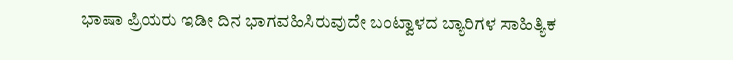ಭಾಷಾ ಪ್ರಿಯರು ಇಡೀ ದಿನ ಭಾಗವಹಿಸಿರುವುದೇ ಬಂಟ್ವಾಳದ ಬ್ಯಾರಿಗಳ ಸಾಹಿತ್ಯಿಕ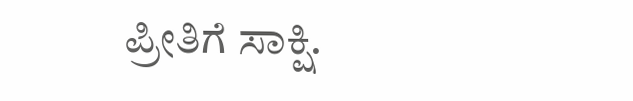ಪ್ರೀತಿಗೆ ಸಾಕ್ಷಿ.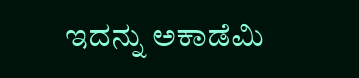ಇದನ್ನು ಅಕಾಡೆಮಿ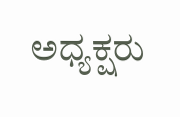ಅಧ್ಯಕ್ಷರು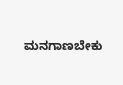ಮನಗಾಣಬೇಕು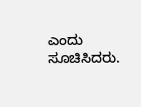ಎಂದು ಸೂಚಿಸಿದರು.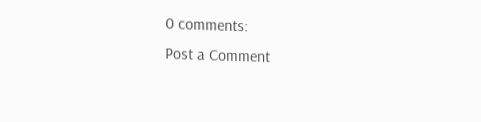0 comments:
Post a Comment